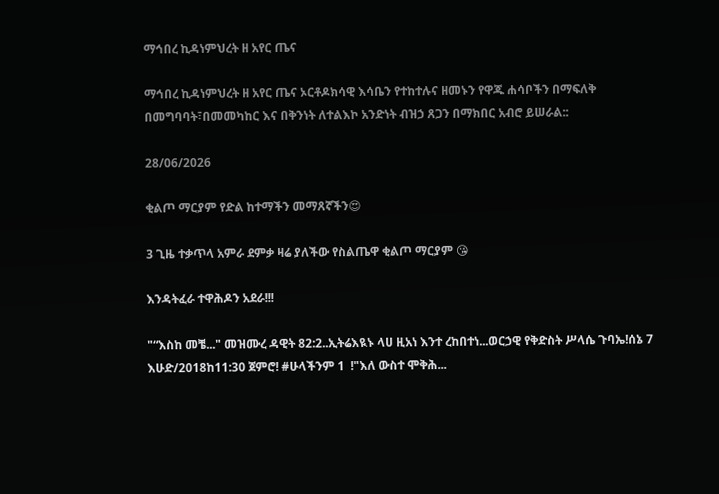ማኅበረ ኪዳነምህረት ዘ አየር ጤና

ማኅበረ ኪዳነምህረት ዘ አየር ጤና ኦርቶዶክሳዊ እሳቤን የተከተሉና ዘመኑን የዋጁ ሐሳቦችን በማፍለቅ በመግባባት፣በመመካከር እና በቅንነት ለተልእኮ አንድነት ብዝኃ ጸጋን በማክበር አብሮ ይሠራል::

28/06/2026

ቂልጦ ማርያም የድል ከተማችን መማጸኛችን😍

3 ጊዜ ተቃጥላ አምራ ደምቃ ዛሬ ያለችው የስልጤዋ ቂልጦ ማርያም 😘

እንዳትፈራ ተዋሕዶን አደራ!!!

"“እስከ መቼ..." መዝሙረ ዳዊት 82:2..ኢትሬእዪኑ ላሀ ዚአነ እንተ ረከበተነ...ወርኃዊ የቅድስት ሥላሴ ጉባኤ!ሰኔ 7 እሁድ/2018ከ11:30 ጀምሮ! #ሁላችንም 1  !"እለ ውስተ ሞቅሕ...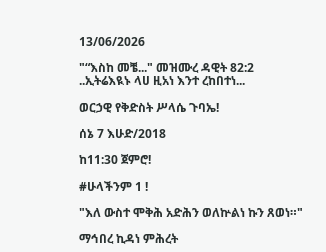13/06/2026

"“እስከ መቼ..." መዝሙረ ዳዊት 82:2
..ኢትሬእዪኑ ላሀ ዚአነ እንተ ረከበተነ...

ወርኃዊ የቅድስት ሥላሴ ጉባኤ!

ሰኔ 7 እሁድ/2018

ከ11:30 ጀምሮ!

#ሁላችንም 1 !

"እለ ውስተ ሞቅሕ አድሕን ወለኵልነ ኩን ጸወነ።"

ማኅበረ ኪዳነ ምሕረት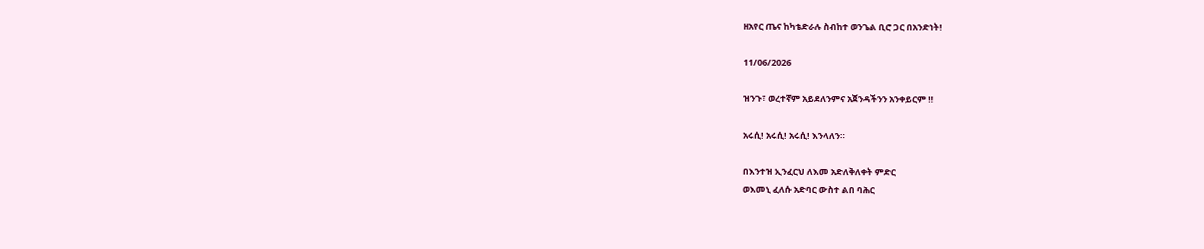ዘአየር ጤና ከካቴድራሉ ስብከተ ወንጌል ቢሮ ጋር በአንድነት!

11/06/2026

ዝንጉ፣ ወረተኛም አይደለንምና አጀንዳችንን አንቀይርም ‼

አሩሲ! አሩሲ! አሩሲ! እንላለን።

በእንተዝ ኢንፈርህ ለእመ አድለቅለቀት ምድር
ወእመኒ ፈለሱ አድባር ውስተ ልበ ባሕር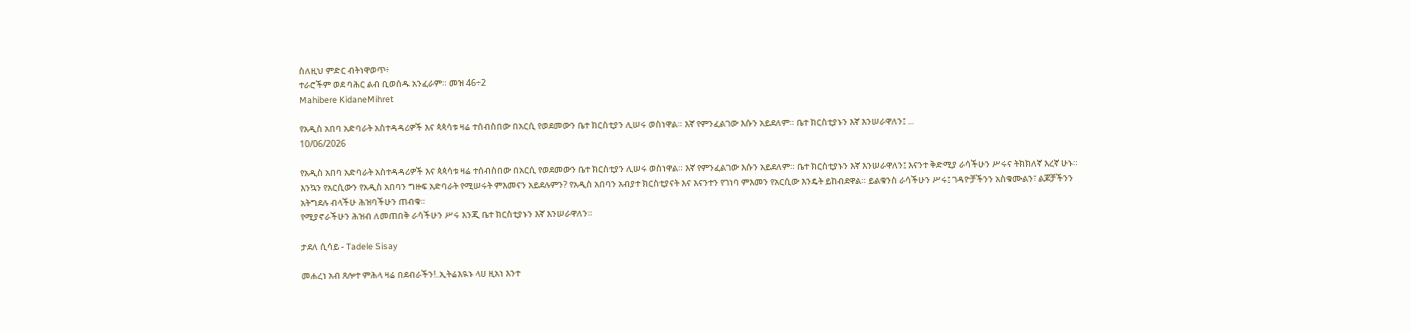ስለዚህ ምድር ብትነዋወጥ፥
ተራሮችም ወደ ባሕር ልብ ቢወሰዱ አንፈራም። መዝ 46÷2
Mahibere KidaneMihret

የአዲስ አበባ አድባራት አስተዳዳሪዎች እና ጳጳሳቱ ዛሬ ተሰብስበው በአርሲ የወደመውን ቤተ ክርስቲያን ሊሠሩ ወስነዋል። እኛ የምንፈልገው እሱን አይደለም። ቤተ ክርስቲያኑን እኛ እንሠራዋለን፤ ...
10/06/2026

የአዲስ አበባ አድባራት አስተዳዳሪዎች እና ጳጳሳቱ ዛሬ ተሰብስበው በአርሲ የወደመውን ቤተ ክርስቲያን ሊሠሩ ወስነዋል። እኛ የምንፈልገው እሱን አይደለም። ቤተ ክርስቲያኑን እኛ እንሠራዋለን፤ እናንተ ቅድሚያ ራሳችሁን ሥሩና ትክክለኛ እረኛ ሁኑ።
እንኳን የአርሲውን የአዲስ አበባን ግዙፍ አድባራት የሚሠሩት ምእመናን አይደሉምን? የአዲስ አበባን አብያተ ክርስቲያናት እና እናንተን የገነባ ምእመን የአርሲው እንዴት ይከብደዋል። ይልቁንስ ራሳችሁን ሥሩ፤ ገዳዮቻችንን አስቁሙልን፣ ልጆቻችንን አትግደሉ ብላችሁ ሕዝባችሁን ጠብቁ።
የሚያኖራችሁን ሕዝብ ለመጠበቅ ራሳችሁን ሥሩ እንጂ ቤተ ክርስቲያኑን እኛ እንሠራዋለን።

ታደለ ሲሳይ - Tadele Sisay

መሐረነ አብ ጸሎተ ምሕላ ዛሬ በደብራችን!..ኢትሬእዪኑ ላሀ ዚአነ እንተ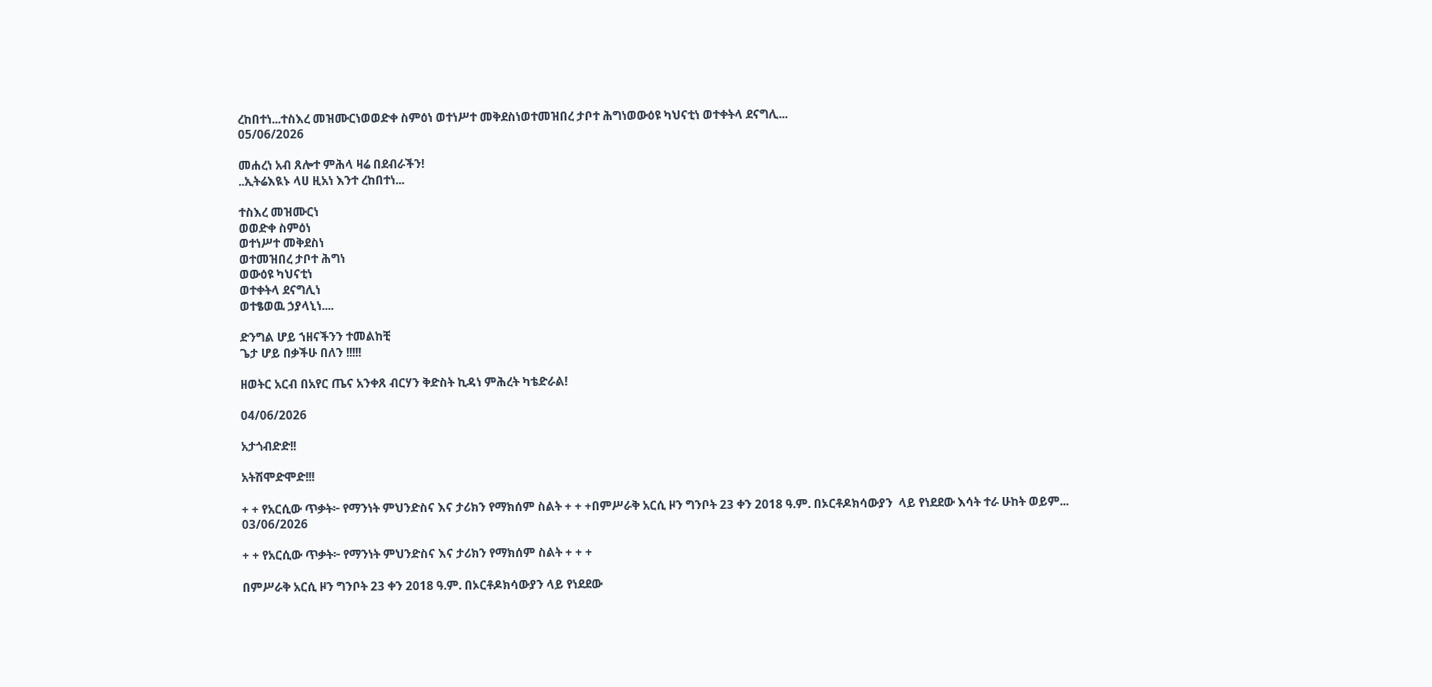ረከበተነ...ተስእረ መዝሙርነወወድቀ ስምዕነ ወተነሥተ መቅደስነወተመዝበረ ታቦተ ሕግነወውዕዩ ካህናቲነ ወተቀትላ ደናግሊ...
05/06/2026

መሐረነ አብ ጸሎተ ምሕላ ዛሬ በደብራችን!
..ኢትሬእዪኑ ላሀ ዚአነ እንተ ረከበተነ...

ተስእረ መዝሙርነ
ወወድቀ ስምዕነ
ወተነሥተ መቅደስነ
ወተመዝበረ ታቦተ ሕግነ
ወውዕዩ ካህናቲነ
ወተቀትላ ደናግሊነ
ወተፄወዉ ኃያላኒነ....

ድንግል ሆይ ኀዘናችንን ተመልከቺ
ጌታ ሆይ በቃችሁ በለን !!!!!

ዘወትር አርብ በአየር ጤና አንቀጸ ብርሃን ቅድስት ኪዳነ ምሕረት ካቴድራል!

04/06/2026

አታጎብድድ!!

አትሽሞድሞድ!!!

+ + የአርሲው ጥቃት፦ የማንነት ምህንድስና እና ታሪክን የማክሰም ስልት + + +በምሥራቅ አርሲ ዞን ግንቦት 23 ቀን 2018 ዓ.ም. በኦርቶዶክሳውያን  ላይ የነደደው እሳት ተራ ሁከት ወይም...
03/06/2026

+ + የአርሲው ጥቃት፦ የማንነት ምህንድስና እና ታሪክን የማክሰም ስልት + + +

በምሥራቅ አርሲ ዞን ግንቦት 23 ቀን 2018 ዓ.ም. በኦርቶዶክሳውያን ላይ የነደደው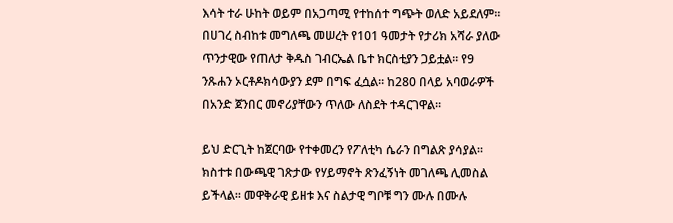እሳት ተራ ሁከት ወይም በአጋጣሚ የተከሰተ ግጭት ወለድ አይደለም። በሀገረ ስብከቱ መግለጫ መሠረት የ101 ዓመታት የታሪክ አሻራ ያለው ጥንታዊው የጠለታ ቅዱስ ገብርኤል ቤተ ክርስቲያን ጋይቷል። የ9 ንጹሐን ኦርቶዶክሳውያን ደም በግፍ ፈሷል። ከ280 በላይ አባወራዎች በአንድ ጀንበር መኖሪያቸውን ጥለው ለስደት ተዳርገዋል።

ይህ ድርጊት ከጀርባው የተቀመረን የፖለቲካ ሴራን በግልጽ ያሳያል። ክስተቱ በውጫዊ ገጽታው የሃይማኖት ጽንፈኝነት መገለጫ ሊመስል ይችላል። መዋቅራዊ ይዘቱ እና ስልታዊ ግቦቹ ግን ሙሉ በሙሉ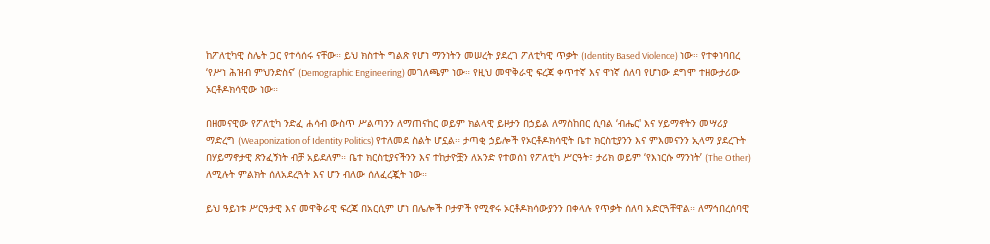ከፖለቲካዊ ስሌት ጋር የተሳሰሩ ናቸው። ይህ ክስተት ግልጽ የሆነ ማንነትን መሠረት ያደረገ ፖለቲካዊ ጥቃት (Identity Based Violence) ነው። የተቀነባበረ ‘የሥነ ሕዝብ ምህንድስና’ (Demographic Engineering) መገለጫም ነው። የዚህ መዋቅራዊ ፍረጃ ቀጥተኛ እና ዋነኛ ሰለባ የሆነው ደግሞ ተዘውታሪው ኦርቶዶክሳዊው ነው።

በዘመናዊው የፖለቲካ ንድፈ ሐሳብ ውስጥ ሥልጣንን ለማጠናከር ወይም ክልላዊ ይዞታን በኃይል ለማስከበር ሲባል ‘ብሔር' እና ሃይማኖትን መሣሪያ ማድረግ (Weaponization of Identity Politics) የተለመደ ስልት ሆኗል። ታጣቂ ኃይሎች የኦርቶዶክሳዊት ቤተ ክርስቲያንን እና ምእመናንን ኢላማ ያደረጉት በሃይማኖታዊ ጽንፈኝነት ብቻ አይደለም። ቤተ ክርስቲያናችንን እና ተከታዮቿን ለአንድ የተወሰነ የፖለቲካ ሥርዓት፣ ታሪክ ወይም ‘የእነርሱ ማንነት’ (The Other) ለሚሉት ምልክት ሰለአደረጓት እና ሆን ብለው ሰለፈረጇት ነው።

ይህ ዓይነቱ ሥርዓታዊ እና መዋቅራዊ ፍረጃ በአርሲም ሆነ በሌሎች ቦታዎች የሚኖሩ ኦርቶዶክሳውያንን በቀላሉ የጥቃት ሰለባ አድርጓቸዋል። ለማኅበረሰባዊ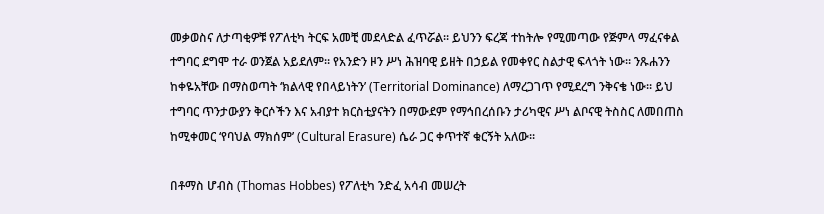መቃወስና ለታጣቂዎቹ የፖለቲካ ትርፍ አመቺ መደላድል ፈጥሯል። ይህንን ፍረጃ ተከትሎ የሚመጣው የጅምላ ማፈናቀል ተግባር ደግሞ ተራ ወንጀል አይደለም። የአንድን ዞን ሥነ ሕዝባዊ ይዘት በኃይል የመቀየር ስልታዊ ፍላጎት ነው። ንጹሐንን ከቀዬአቸው በማስወጣት ‘ክልላዊ የበላይነትን’ (Territorial Dominance) ለማረጋገጥ የሚደረግ ንቅናቄ ነው። ይህ ተግባር ጥንታውያን ቅርሶችን እና አብያተ ክርስቲያናትን በማውደም የማኅበረሰቡን ታሪካዊና ሥነ ልቦናዊ ትስስር ለመበጠስ ከሚቀመር ‘የባህል ማክሰም’ (Cultural Erasure) ሴራ ጋር ቀጥተኛ ቁርኝት አለው።

በቶማስ ሆብስ (Thomas Hobbes) የፖለቲካ ንድፈ አሳብ መሠረት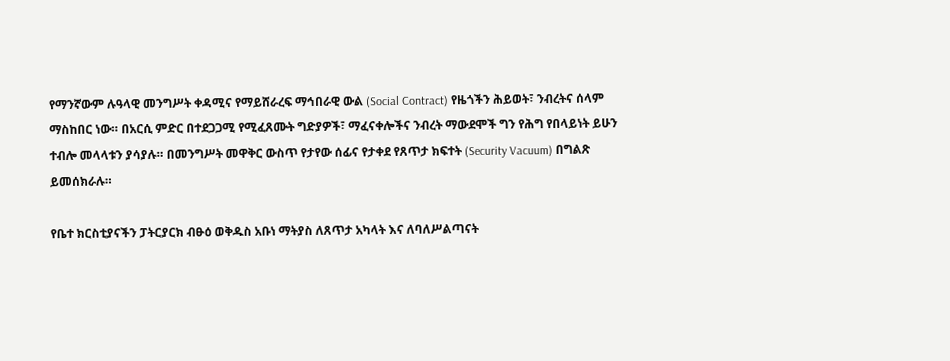የማንኛውም ሉዓላዊ መንግሥት ቀዳሚና የማይሸራረፍ ማኅበራዊ ውል (Social Contract) የዜጎችን ሕይወት፣ ንብረትና ሰላም ማስከበር ነው። በአርሲ ምድር በተደጋጋሚ የሚፈጸሙት ግድያዎች፣ ማፈናቀሎችና ንብረት ማውደሞች ግን የሕግ የበላይነት ይሁን ተብሎ መላላቱን ያሳያሉ። በመንግሥት መዋቅር ውስጥ የታየው ሰፊና የታቀደ የጸጥታ ክፍተት (Security Vacuum) በግልጽ ይመሰክራሉ።

የቤተ ክርስቲያናችን ፓትርያርክ ብፁዕ ወቅዱስ አቡነ ማትያስ ለጸጥታ አካላት እና ለባለሥልጣናት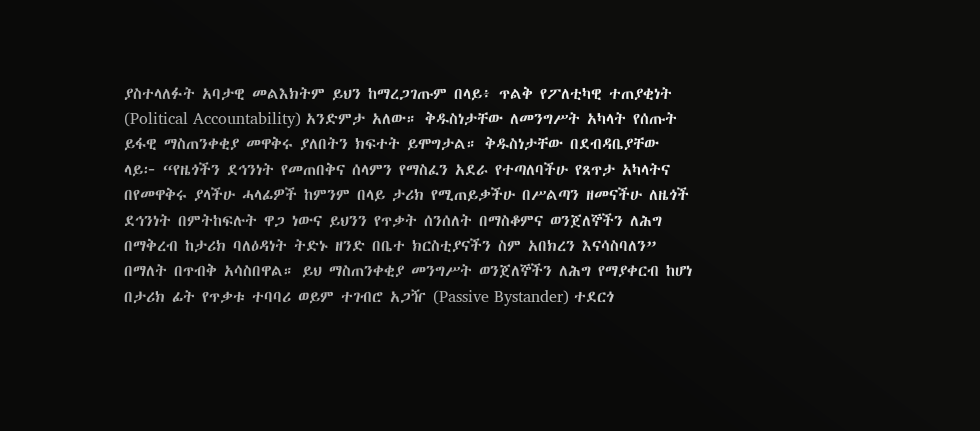ያስተላለፉት አባታዊ መልእክትም ይህን ከማረጋገጡም በላይ፥ ጥልቅ የፖለቲካዊ ተጠያቂነት (Political Accountability) አንድምታ አለው። ቅዱስነታቸው ለመንግሥት አካላት የሰጡት ይፋዊ ማስጠንቀቂያ መዋቅሩ ያለበትን ክፍተት ይሞግታል። ቅዱስነታቸው በደብዳቤያቸው ላይ፦ “የዜጎችን ደኅንነት የመጠበቅና ሰላምን የማስፈን አደራ የተጣለባችሁ የጸጥታ አካላትና በየመዋቅሩ ያላችሁ ሓላፊዎች ከምንም በላይ ታሪክ የሚጠይቃችሁ በሥልጣን ዘመናችሁ ለዜጎች ደኅንነት በምትከፍሉት ዋጋ ነውና ይህንን የጥቃት ሰንሰለት በማስቆምና ወንጀለኞችን ለሕግ በማቅረብ ከታሪክ ባለዕዳነት ትድኑ ዘንድ በቤተ ክርስቲያናችን ስም አበክረን እናሳስባለን” በማለት በጥብቅ አሳስበዋል። ይህ ማስጠንቀቂያ መንግሥት ወንጀለኞችን ለሕግ የማያቀርብ ከሆነ በታሪክ ፊት የጥቃቱ ተባባሪ ወይም ተገብሮ አጋዥ (Passive Bystander) ተደርጎ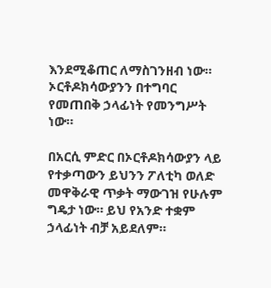እንደሚቆጠር ለማስገንዘብ ነው። ኦርቶዶክሳውያንን በተግባር የመጠበቅ ኃላፊነት የመንግሥት ነው።

በአርሲ ምድር በኦርቶዶክሳውያን ላይ የተቃጣውን ይህንን ፖለቲካ ወለድ መዋቅራዊ ጥቃት ማውገዝ የሁሉም ግዴታ ነው። ይህ የአንድ ተቋም ኃላፊነት ብቻ አይደለም።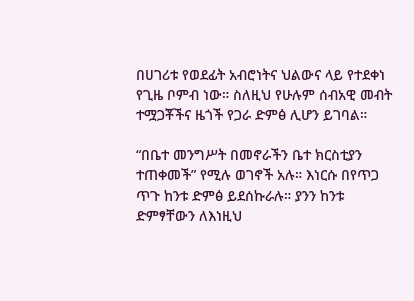በሀገሪቱ የወደፊት አብሮነትና ህልውና ላይ የተደቀነ የጊዜ ቦምብ ነው። ስለዚህ የሁሉም ሰብአዊ መብት ተሟጋቾችና ዜጎች የጋራ ድምፅ ሊሆን ይገባል።

“በቤተ መንግሥት በመኖራችን ቤተ ክርስቲያን ተጠቀመች” የሚሉ ወገኖች አሉ። እነርሱ በየጥጋ ጥጉ ከንቱ ድምፅ ይደሰኩራሉ። ያንን ከንቱ ድምፃቸውን ለእነዚህ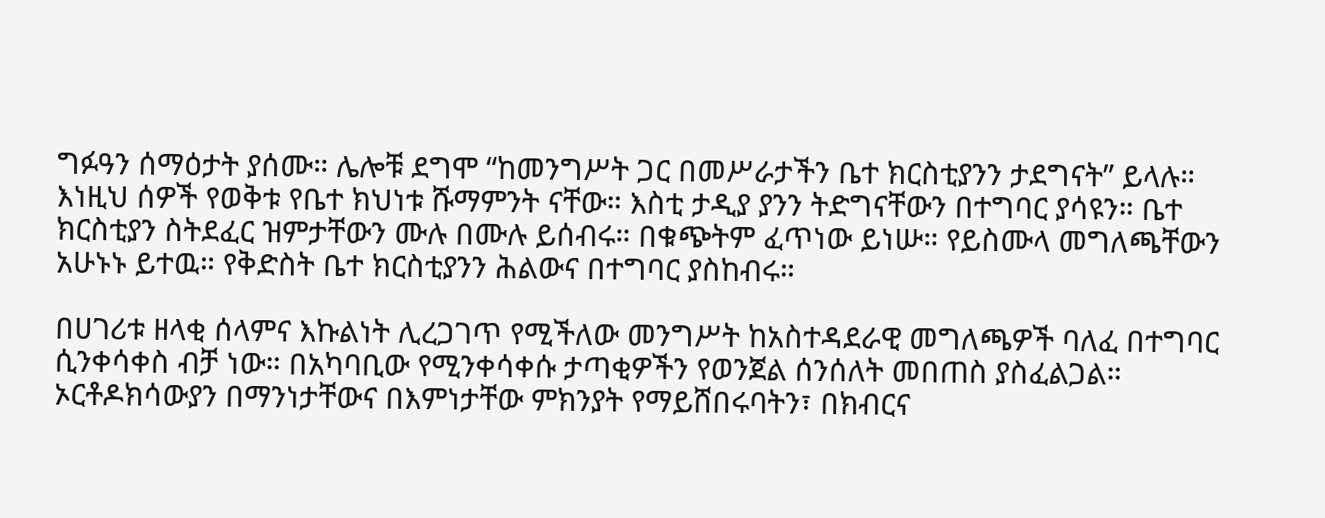ግፉዓን ሰማዕታት ያሰሙ። ሌሎቹ ደግሞ “ከመንግሥት ጋር በመሥራታችን ቤተ ክርስቲያንን ታደግናት” ይላሉ። እነዚህ ሰዎች የወቅቱ የቤተ ክህነቱ ሹማምንት ናቸው። እስቲ ታዲያ ያንን ትድግናቸውን በተግባር ያሳዩን። ቤተ ክርስቲያን ስትደፈር ዝምታቸውን ሙሉ በሙሉ ይሰብሩ። በቁጭትም ፈጥነው ይነሡ። የይስሙላ መግለጫቸውን አሁኑኑ ይተዉ። የቅድስት ቤተ ክርስቲያንን ሕልውና በተግባር ያስከብሩ።

በሀገሪቱ ዘላቂ ሰላምና እኩልነት ሊረጋገጥ የሚችለው መንግሥት ከአስተዳደራዊ መግለጫዎች ባለፈ በተግባር ሲንቀሳቀስ ብቻ ነው። በአካባቢው የሚንቀሳቀሱ ታጣቂዎችን የወንጀል ሰንሰለት መበጠስ ያስፈልጋል። ኦርቶዶክሳውያን በማንነታቸውና በእምነታቸው ምክንያት የማይሸበሩባትን፣ በክብርና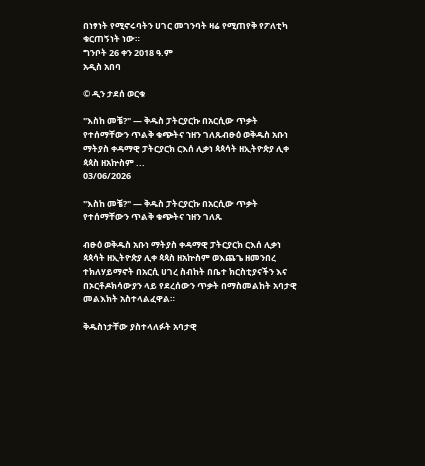በነፃነት የሚኖሩባትን ሀገር መገንባት ዛሬ የሚጠየቅ የፖለቲካ ቁርጠኝነት ነው።
ግንቦት 26 ቀን 2018 ዓ.ም
አዲስ አበባ

© ዲን ታደሰ ወርቁ

"እስከ መቼ?" — ቅዱስ ፓትርያርኩ በአርሲው ጥቃት የተሰማቸውን ጥልቅ ቁጭትና ኀዘን ገለጹብፁዕ ወቅዱስ አቡነ ማትያስ ቀዳማዊ ፓትርያርክ ርእሰ ሊቃነ ጳጳሳት ዘኢትዮጵያ ሊቀ ጳጳስ ዘአኵስም ...
03/06/2026

"እስከ መቼ?" — ቅዱስ ፓትርያርኩ በአርሲው ጥቃት የተሰማቸውን ጥልቅ ቁጭትና ኀዘን ገለጹ

ብፁዕ ወቅዱስ አቡነ ማትያስ ቀዳማዊ ፓትርያርክ ርእሰ ሊቃነ ጳጳሳት ዘኢትዮጵያ ሊቀ ጳጳስ ዘአኵስም ወእጨጌ ዘመንበረ ተክለሃይማኖት በአርሲ ሀገረ ስብከት በቤተ ክርስቲያናችን እና በኦርቶዶክሳውያን ላይ የደረሰውን ጥቃት በማስመልከት አባታዊ መልእክት አስተላልፈዋል።

ቅዱስነታቸው ያስተላለፉት አባታዊ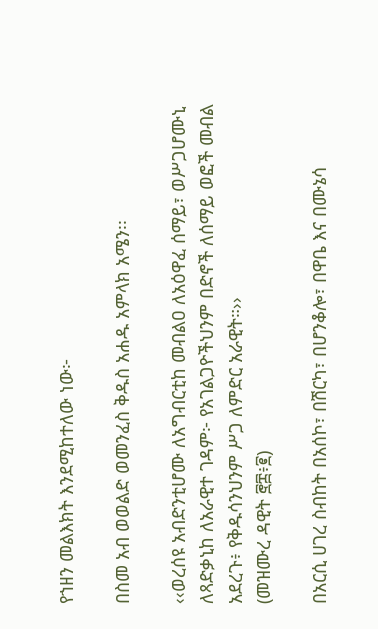የኀዘን መልእክት እንደሚከተለው ነው፦

በስመ አብ ወወልድ ወመንፈስ ቅዱስ አሐዱ አምላክ አሜን፡፡

‹‹ወረሰዩ አብድንቲሆሙ ለአግብርቲከ መብልዐ ለአዕዋፈ ሰማይ፣ ወሥጋሆሙኒ ለጻድቃኒከ ለአራዊተ ገዳም፦ የአገልጋዮችህንም በድኖች ለሰማይ ወፎች መብል አደረጉ፥ የቅዱሳንህንም ሥጋ ለምድር አራዊት።››
(መዝሙረ ዳዊት ፸፰፥፪)

በአርሲ ሀገረ ስብከት በአሰኮ፣ በሽርካ፣ በሆንቆሎ፣ በዋቤ እና በሙኔሳ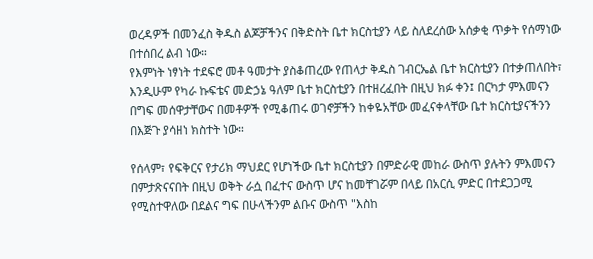ወረዳዎች በመንፈስ ቅዱስ ልጆቻችንና በቅድስት ቤተ ክርስቲያን ላይ ስለደረሰው አሰቃቂ ጥቃት የሰማነው በተሰበረ ልብ ነው።
የእምነት ነፃነት ተደፍሮ መቶ ዓመታት ያስቆጠረው የጠላታ ቅዱስ ገብርኤል ቤተ ክርስቲያን በተቃጠለበት፣ እንዲሁም የካራ ኩፍቴና መድኃኔ ዓለም ቤተ ክርስቲያን በተዘረፈበት በዚህ ክፉ ቀን፤ በርካታ ምእመናን በግፍ መሰዋታቸውና በመቶዎች የሚቆጠሩ ወገኖቻችን ከቀዬአቸው መፈናቀላቸው ቤተ ክርስቲያናችንን በእጅጉ ያሳዘነ ክስተት ነው።

የሰላም፣ የፍቅርና የታሪክ ማህደር የሆነችው ቤተ ክርስቲያን በምድራዊ መከራ ውስጥ ያሉትን ምእመናን በምታጽናናበት በዚህ ወቅት ራሷ በፈተና ውስጥ ሆና ከመቸገሯም በላይ በአርሲ ምድር በተደጋጋሚ የሚስተዋለው በደልና ግፍ በሁላችንም ልቡና ውስጥ "እስከ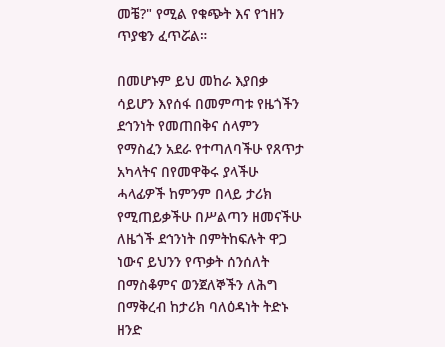መቼ?" የሚል የቁጭት እና የኀዘን ጥያቄን ፈጥሯል።

በመሆኑም ይህ መከራ እያበቃ ሳይሆን እየሰፋ በመምጣቱ የዜጎችን ደኅንነት የመጠበቅና ሰላምን የማስፈን አደራ የተጣለባችሁ የጸጥታ አካላትና በየመዋቅሩ ያላችሁ ሓላፊዎች ከምንም በላይ ታሪክ የሚጠይቃችሁ በሥልጣን ዘመናችሁ ለዜጎች ደኅንነት በምትከፍሉት ዋጋ ነውና ይህንን የጥቃት ሰንሰለት በማስቆምና ወንጀለኞችን ለሕግ በማቅረብ ከታሪክ ባለዕዳነት ትድኑ ዘንድ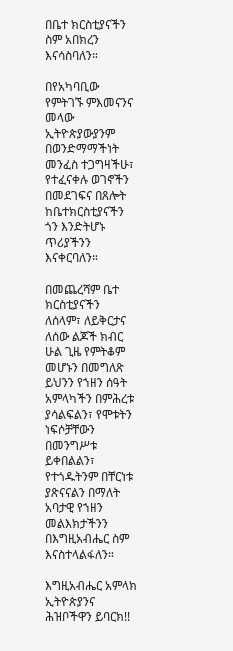በቤተ ክርስቲያናችን ስም አበክረን እናሳስባለን።

በየአካባቢው የምትገኙ ምእመናንና መላው ኢትዮጵያውያንም በወንድማማችነት መንፈስ ተጋግዛችሁ፣ የተፈናቀሉ ወገኖችን በመደገፍና በጸሎት ከቤተክርስቲያናችን ጎን እንድትሆኑ ጥሪያችንን እናቀርባለን።

በመጨረሻም ቤተ ክርስቲያናችን ለሰላም፣ ለይቅርታና ለሰው ልጆች ክብር ሁል ጊዜ የምትቆም መሆኑን በመግለጽ ይህንን የኀዘን ሰዓት አምላካችን በምሕረቱ ያሳልፍልን፣ የሞቱትን ነፍሶቻቸውን በመንግሥቱ ይቀበልልን፣ የተጎዱትንም በቸርነቱ ያጽናናልን በማለት አባታዊ የኀዘን መልእክታችንን በእግዚአብሔር ስም እናስተላልፋለን።

እግዚአብሔር አምላክ ኢትዮጵያንና ሕዝቦችዋን ይባርክ!!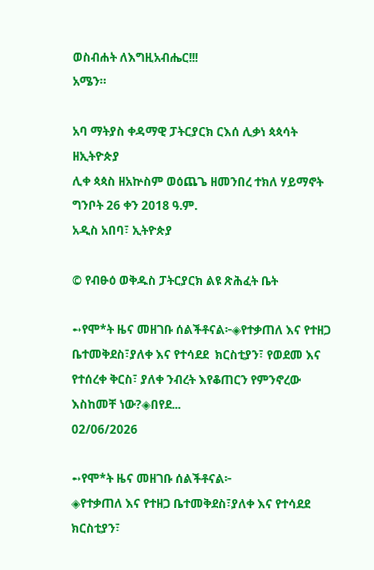ወስብሐት ለእግዚአብሔር!!!
አሜን።

አባ ማትያስ ቀዳማዊ ፓትርያርክ ርእሰ ሊቃነ ጳጳሳት ዘኢትዮጵያ
ሊቀ ጳጳስ ዘአኵስም ወዕጨጌ ዘመንበረ ተክለ ሃይማኖት
ግንቦት 26 ቀን 2018 ዓ.ም.
አዲስ አበባ፣ ኢትዮጵያ

© የብፁዕ ወቅዱስ ፓትርያርክ ልዩ ጽሕፈት ቤት

➻የሞ*ት ዜና መዘገቡ ሰልችቶናል፦◈የተቃጠለ እና የተዘጋ ቤተመቅደስ፣ያለቀ እና የተሳደደ  ክርስቲያን፣ የወደመ እና የተሰረቀ ቅርስ፣ ያለቀ ንብረት እየቆጠርን የምንኖረው እስከመቸ ነው?◈በየደ...
02/06/2026

➻የሞ*ት ዜና መዘገቡ ሰልችቶናል፦
◈የተቃጠለ እና የተዘጋ ቤተመቅደስ፣ያለቀ እና የተሳደደ ክርስቲያን፣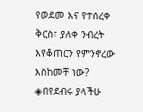የወደመ እና የተሰረቀ ቅርስ፣ ያለቀ ንብረት እየቆጠርን የምንኖረው እስከመቸ ነው?
◈በየደብሩ ያላችሁ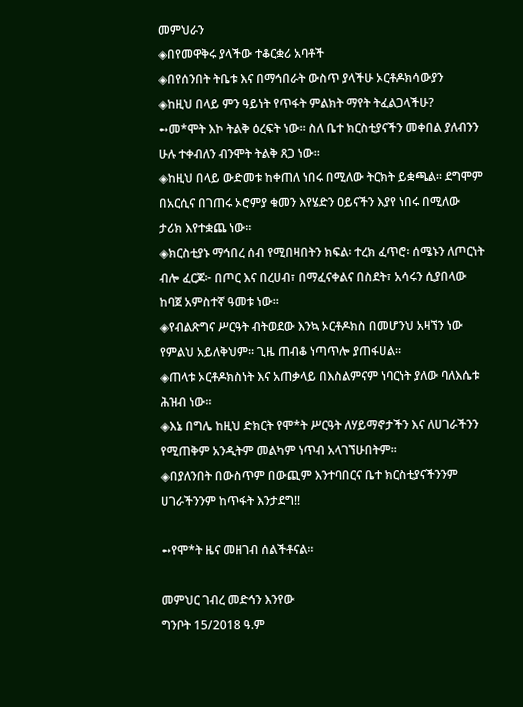መምህራን
◈በየመዋቅሩ ያላችው ተቆርቋሪ አባቶች
◈በየሰንበት ትቤቱ እና በማኅበራት ውስጥ ያላችሁ ኦርቶዶክሳውያን
◈ከዚህ በላይ ምን ዓይነት የጥፋት ምልክት ማየት ትፈልጋላችሁ?
➻መ*ሞት እኮ ትልቅ ዕረፍት ነው። ስለ ቤተ ክርስቲያናችን መቀበል ያለብንን ሁሉ ተቀብለን ብንሞት ትልቅ ጸጋ ነው።
◈ከዚህ በላይ ውድመቱ ከቀጠለ ነበሩ በሚለው ትርክት ይቋጫል። ደግሞም በአርሲና በገጠሩ ኦሮምያ ቁመን እየሄድን ዐይናችን እያየ ነበሩ በሚለው ታሪክ እየተቋጨ ነው።
◈ክርስቲያኑ ማኅበረ ሰብ የሚበዛበትን ክፍል፡ ተረክ ፈጥሮ፡ ሰሜኑን ለጦርነት ብሎ ፈርጆ፦ በጦር እና በረሀብ፣ በማፈናቀልና በስደት፣ አሳሩን ሲያበላው ከባጀ አምስተኛ ዓመቱ ነው።
◈የብልጽግና ሥርዓት ብትወደው እንኳ ኦርቶዶክስ በመሆንህ አዛኘን ነው የምልህ አይለቅህም። ጊዜ ጠብቆ ነጣጥሎ ያጠፋሀል።
◈ጠላቱ ኦርቶዶክስነት እና አጠቃላይ በእስልምናም ነባርነት ያለው ባለእሴቱ ሕዝብ ነው።
◈እኔ በግሌ ከዚህ ድክርት የሞ*ት ሥርዓት ለሃይማኖታችን እና ለሀገራችንን የሚጠቅም አንዲትም መልካም ነጥብ አላገኘሁበትም።
◈በያለንበት በውስጥም በውጪም እንተባበርና ቤተ ክርስቲያናችንንም ሀገራችንንም ከጥፋት እንታደግ!!

➻የሞ*ት ዜና መዘገብ ሰልችቶናል።

መምህር ገብረ መድኅን እንየው
ግንቦት 15/2018 ዓ.ም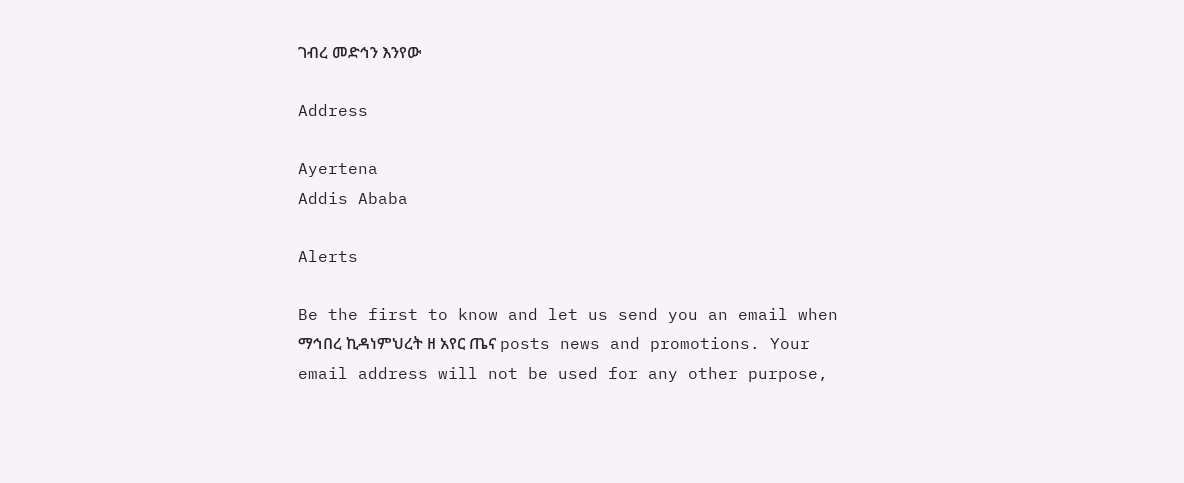ገብረ መድኅን እንየው

Address

Ayertena
Addis Ababa

Alerts

Be the first to know and let us send you an email when ማኅበረ ኪዳነምህረት ዘ አየር ጤና posts news and promotions. Your email address will not be used for any other purpose,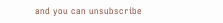and you can unsubscribe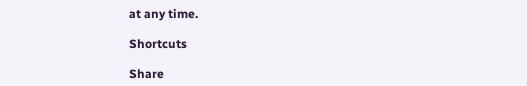at any time.

Shortcuts

Share